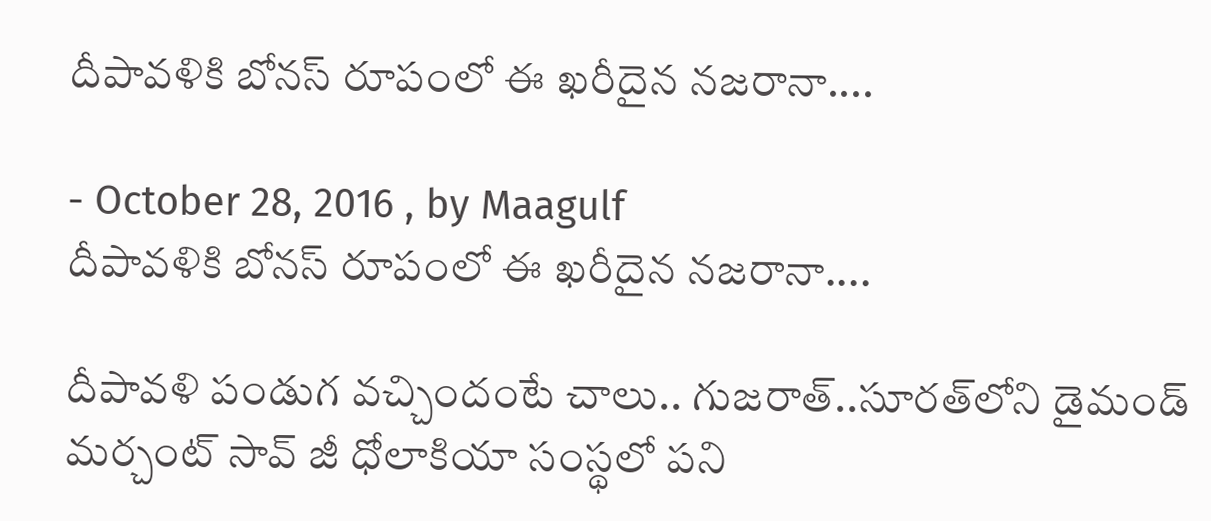దీపావళికి బోనస్ రూపంలో ఈ ఖరీదైన నజరానా....

- October 28, 2016 , by Maagulf
దీపావళికి బోనస్ రూపంలో ఈ ఖరీదైన నజరానా....

దీపావళి పండుగ వచ్చిందంటే చాలు.. గుజరాత్..సూరత్‌లోని డైమండ్ మర్చంట్ సావ్ జీ ధోలాకియా సంస్థలో పని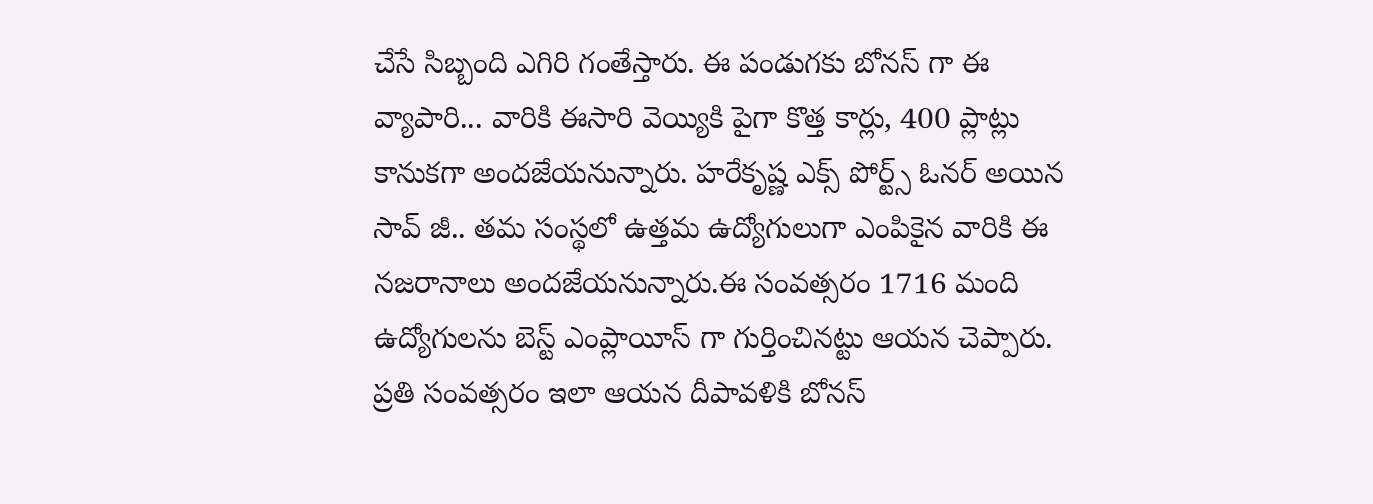చేసే సిబ్బంది ఎగిరి గంతేస్తారు. ఈ పండుగకు బోనస్ గా ఈ వ్యాపారి... వారికి ఈసారి వెయ్యికి పైగా కొత్త కార్లు, 400 ప్లాట్లు కానుకగా అందజేయనున్నారు. హరేకృష్ణ ఎక్స్ పోర్ట్స్ ఓనర్ అయిన సావ్ జీ.. తమ సంస్థలో ఉత్తమ ఉద్యోగులుగా ఎంపికైన వారికి ఈ నజరానాలు అందజేయనున్నారు.ఈ సంవత్సరం 1716 మంది ఉద్యోగులను బెస్ట్ ఎంప్లాయీస్ గా గుర్తించినట్టు ఆయన చెప్పారు. ప్రతి సంవత్సరం ఇలా ఆయన దీపావళికి బోనస్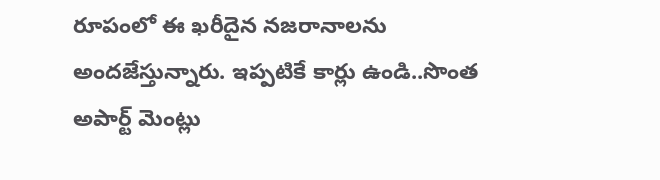రూపంలో ఈ ఖరీదైన నజరానాలను అందజేస్తున్నారు. ఇప్పటికే కార్లు ఉండి..సొంత అపార్ట్ మెంట్లు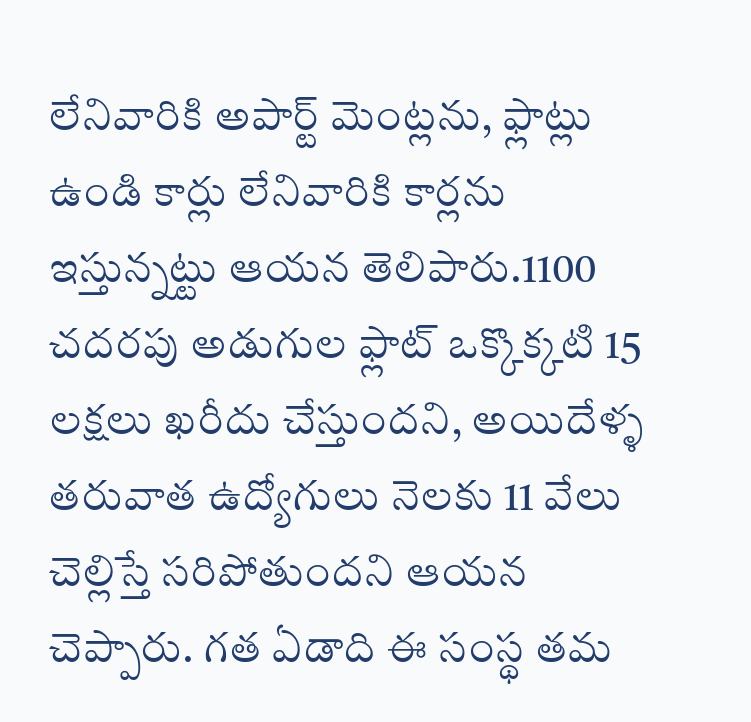లేనివారికి అపార్ట్ మెంట్లను, ఫ్లాట్లు ఉండి కార్లు లేనివారికి కార్లను ఇస్తున్నట్టు ఆయన తెలిపారు.1100 చదరపు అడుగుల ఫ్లాట్ ఒక్కొక్కటి 15 లక్షలు ఖరీదు చేస్తుందని, అయిదేళ్ళ తరువాత ఉద్యోగులు నెలకు 11 వేలు చెల్లిస్తే సరిపోతుందని ఆయన చెప్పారు. గత ఏడాది ఈ సంస్థ తమ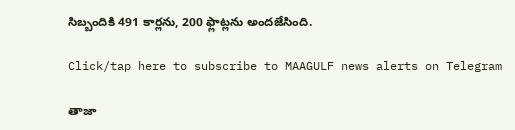సిబ్బందికి 491 కార్లను, 200 ఫ్లాట్లను అందజేసింది.

Click/tap here to subscribe to MAAGULF news alerts on Telegram

తాజా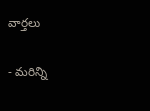వార్తలు

- మరిన్ని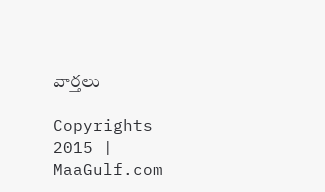వార్తలు

Copyrights 2015 | MaaGulf.com